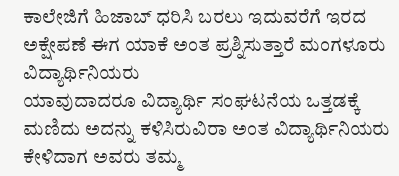ಕಾಲೇಜಿಗೆ ಹಿಜಾಬ್ ಧರಿಸಿ ಬರಲು ಇದುವರೆಗೆ ಇರದ ಅಕ್ಷೇಪಣೆ ಈಗ ಯಾಕೆ ಅಂತ ಪ್ರಶ್ನಿಸುತ್ತಾರೆ ಮಂಗಳೂರು ವಿದ್ಯಾರ್ಥಿನಿಯರು
ಯಾವುದಾದರೂ ವಿದ್ಯಾರ್ಥಿ ಸಂಘಟನೆಯ ಒತ್ತಡಕ್ಕೆ ಮಣಿದು ಅದನ್ನು ಕಳಿಸಿರುವಿರಾ ಅಂತ ವಿದ್ಯಾರ್ಥಿನಿಯರು ಕೇಳಿದಾಗ ಅವರು ತಮ್ಮ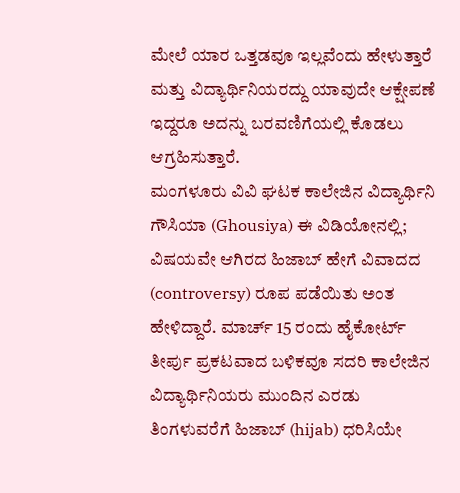ಮೇಲೆ ಯಾರ ಒತ್ತಡವೂ ಇಲ್ಲವೆಂದು ಹೇಳುತ್ತಾರೆ ಮತ್ತು ವಿದ್ಯಾರ್ಥಿನಿಯರದ್ದು ಯಾವುದೇ ಆಕ್ಷೇಪಣೆ ಇದ್ದರೂ ಅದನ್ನು ಬರವಣಿಗೆಯಲ್ಲಿ ಕೊಡಲು ಆಗ್ರಹಿಸುತ್ತಾರೆ.
ಮಂಗಳೂರು ವಿವಿ ಘಟಕ ಕಾಲೇಜಿನ ವಿದ್ಯಾರ್ಥಿನಿ ಗೌಸಿಯಾ (Ghousiya) ಈ ವಿಡಿಯೋನಲ್ಲಿ; ವಿಷಯವೇ ಆಗಿರದ ಹಿಜಾಬ್ ಹೇಗೆ ವಿವಾದದ (controversy) ರೂಪ ಪಡೆಯಿತು ಅಂತ ಹೇಳಿದ್ದಾರೆ. ಮಾರ್ಚ್ 15 ರಂದು ಹೈಕೋರ್ಟ್ ತೀರ್ಪು ಪ್ರಕಟವಾದ ಬಳಿಕವೂ ಸದರಿ ಕಾಲೇಜಿನ ವಿದ್ಯಾರ್ಥಿನಿಯರು ಮುಂದಿನ ಎರಡು ತಿಂಗಳುವರೆಗೆ ಹಿಜಾಬ್ (hijab) ಧರಿಸಿಯೇ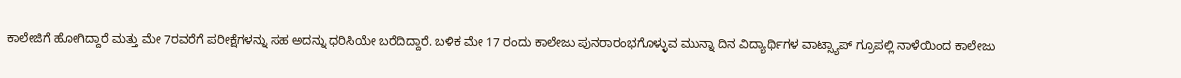ಕಾಲೇಜಿಗೆ ಹೋಗಿದ್ದಾರೆ ಮತ್ತು ಮೇ 7ರವರೆಗೆ ಪರೀಕ್ಷೆಗಳನ್ನು ಸಹ ಅದನ್ನು ಧರಿಸಿಯೇ ಬರೆದಿದ್ದಾರೆ. ಬಳಿಕ ಮೇ 17 ರಂದು ಕಾಲೇಜು ಪುನರಾರಂಭಗೊಳ್ಳುವ ಮುನ್ನಾ ದಿನ ವಿದ್ಯಾರ್ಥಿಗಳ ವಾಟ್ಸ್ಯಾಪ್ ಗ್ರೂಪಲ್ಲಿ ನಾಳೆಯಿಂದ ಕಾಲೇಜು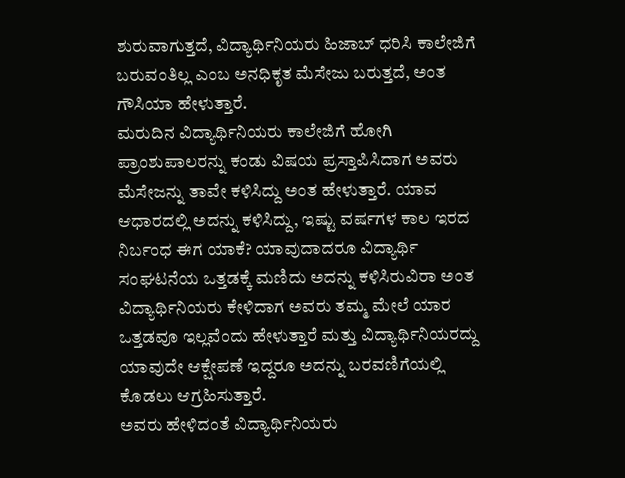ಶುರುವಾಗುತ್ತದೆ, ವಿದ್ಯಾರ್ಥಿನಿಯರು ಹಿಜಾಬ್ ಧರಿಸಿ ಕಾಲೇಜಿಗೆ ಬರುವಂತಿಲ್ಲ ಎಂಬ ಅನಧಿಕೃತ ಮೆಸೇಜು ಬರುತ್ತದೆ, ಅಂತ ಗೌಸಿಯಾ ಹೇಳುತ್ತಾರೆ.
ಮರುದಿನ ವಿದ್ಯಾರ್ಥಿನಿಯರು ಕಾಲೇಜಿಗೆ ಹೋಗಿ ಪ್ರಾಂಶುಪಾಲರನ್ನು ಕಂಡು ವಿಷಯ ಪ್ರಸ್ತಾಪಿಸಿದಾಗ ಅವರು ಮೆಸೇಜನ್ನು ತಾವೇ ಕಳಿಸಿದ್ದು ಅಂತ ಹೇಳುತ್ತಾರೆ. ಯಾವ ಆಧಾರದಲ್ಲಿ ಅದನ್ನು ಕಳಿಸಿದ್ದು, ಇಷ್ಟು ವರ್ಷಗಳ ಕಾಲ ಇರದ ನಿರ್ಬಂಧ ಈಗ ಯಾಕೆ? ಯಾವುದಾದರೂ ವಿದ್ಯಾರ್ಥಿ ಸಂಘಟನೆಯ ಒತ್ತಡಕ್ಕೆ ಮಣಿದು ಅದನ್ನು ಕಳಿಸಿರುವಿರಾ ಅಂತ ವಿದ್ಯಾರ್ಥಿನಿಯರು ಕೇಳಿದಾಗ ಅವರು ತಮ್ಮ ಮೇಲೆ ಯಾರ ಒತ್ತಡವೂ ಇಲ್ಲವೆಂದು ಹೇಳುತ್ತಾರೆ ಮತ್ತು ವಿದ್ಯಾರ್ಥಿನಿಯರದ್ದು ಯಾವುದೇ ಆಕ್ಷೇಪಣೆ ಇದ್ದರೂ ಅದನ್ನು ಬರವಣಿಗೆಯಲ್ಲಿ ಕೊಡಲು ಆಗ್ರಹಿಸುತ್ತಾರೆ.
ಅವರು ಹೇಳಿದಂತೆ ವಿದ್ಯಾರ್ಥಿನಿಯರು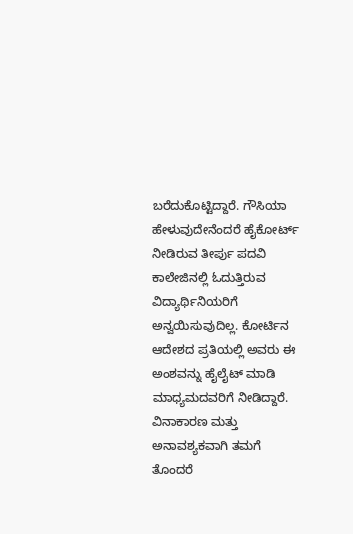ಬರೆದುಕೊಟ್ಟಿದ್ದಾರೆ. ಗೌಸಿಯಾ ಹೇಳುವುದೇನೆಂದರೆ ಹೈಕೋರ್ಟ್ ನೀಡಿರುವ ತೀರ್ಪು ಪದವಿ ಕಾಲೇಜಿನಲ್ಲಿ ಓದುತ್ತಿರುವ ವಿದ್ಯಾರ್ಥಿನಿಯರಿಗೆ ಅನ್ವಯಿಸುವುದಿಲ್ಲ. ಕೋರ್ಟಿನ ಆದೇಶದ ಪ್ರತಿಯಲ್ಲಿ ಅವರು ಈ ಅಂಶವನ್ನು ಹೈಲೈಟ್ ಮಾಡಿ ಮಾಧ್ಯಮದವರಿಗೆ ನೀಡಿದ್ದಾರೆ. ವಿನಾಕಾರಣ ಮತ್ತು ಅನಾವಶ್ಯಕವಾಗಿ ತಮಗೆ ತೊಂದರೆ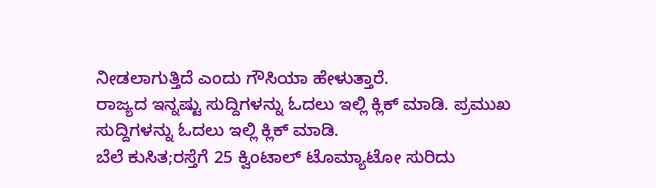ನೀಡಲಾಗುತ್ತಿದೆ ಎಂದು ಗೌಸಿಯಾ ಹೇಳುತ್ತಾರೆ.
ರಾಜ್ಯದ ಇನ್ನಷ್ಟು ಸುದ್ದಿಗಳನ್ನು ಓದಲು ಇಲ್ಲಿ ಕ್ಲಿಕ್ ಮಾಡಿ. ಪ್ರಮುಖ ಸುದ್ದಿಗಳನ್ನು ಓದಲು ಇಲ್ಲಿ ಕ್ಲಿಕ್ ಮಾಡಿ.
ಬೆಲೆ ಕುಸಿತ;ರಸ್ತೆಗೆ 25 ಕ್ವಿಂಟಾಲ್ ಟೊಮ್ಯಾಟೋ ಸುರಿದು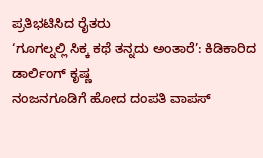ಪ್ರತಿಭಟಿಸಿದ ರೈತರು
‘ಗೂಗಲ್ನಲ್ಲಿ ಸಿಕ್ಕ ಕಥೆ ತನ್ನದು ಅಂತಾರೆ’: ಕಿಡಿಕಾರಿದ ಡಾರ್ಲಿಂಗ್ ಕೃಷ್ಣ
ನಂಜನಗೂಡಿಗೆ ಹೋದ ದಂಪತಿ ವಾಪಸ್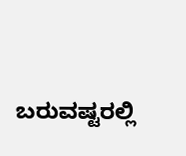ಬರುವಷ್ಟರಲ್ಲಿ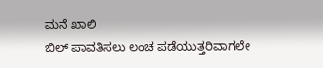ಮನೆ ಖಾಲಿ
ಬಿಲ್ ಪಾವತಿಸಲು ಲಂಚ ಪಡೆಯುತ್ತರಿವಾಗಲೇ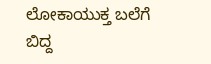ಲೋಕಾಯುಕ್ತ ಬಲೆಗೆ ಬಿದ್ದ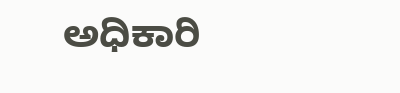ಅಧಿಕಾರಿ